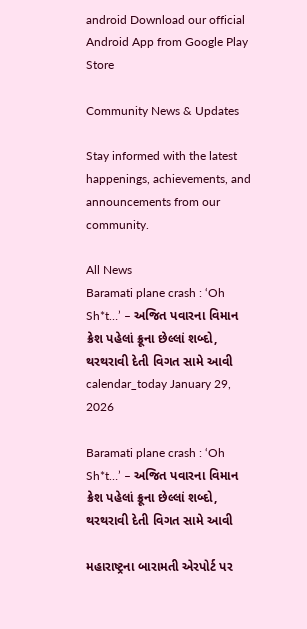android Download our official Android App from Google Play Store

Community News & Updates

Stay informed with the latest happenings, achievements, and announcements from our community.

All News
Baramati plane crash : ‘Oh Sh*t…’ – અજિત પવારના વિમાન ક્રેશ પહેલાં ક્રૂના છેલ્લાં શબ્દો, થરથરાવી દેતી વિગત સામે આવી
calendar_today January 29, 2026

Baramati plane crash : ‘Oh Sh*t…’ – અજિત પવારના વિમાન ક્રેશ પહેલાં ક્રૂના છેલ્લાં શબ્દો, થરથરાવી દેતી વિગત સામે આવી

મહારાષ્ટ્રના બારામતી એરપોર્ટ પર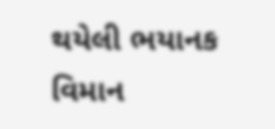થયેલી ભયાનક વિમાન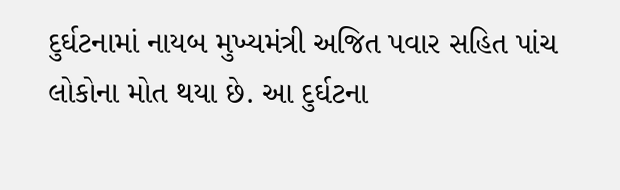દુર્ઘટનામાં નાયબ મુખ્યમંત્રી અજિત પવાર સહિત પાંચ લોકોના મોત થયા છે. આ દુર્ઘટના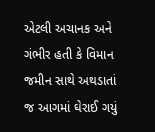એટલી અચાનક અને ગંભીર હતી કે વિમાન જમીન સાથે અથડાતાં જ આગમાં ઘેરાઈ ગયું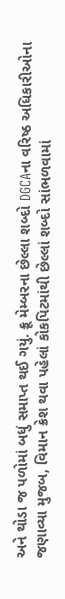અને થોડા જ પળોમાં બધું સમાપ્ત થઈ ગયું. ક્રૂ મેમ્બરના છેલ્લા શબ્દો DGCAના વરિષ્ઠ અધિકારીઓના જણાવ્યા મુજબ, વિમાન ક્રેશ થવા પહેલાં કોકપિટમાંથી છેલ્લાં શબ્દો સાંભળવામાં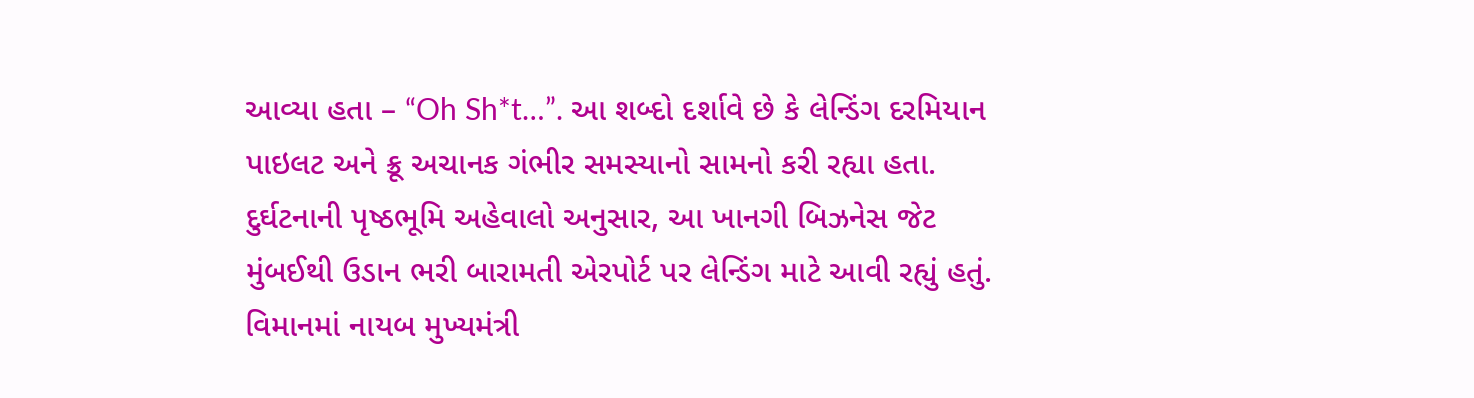આવ્યા હતા – “Oh Sh*t…”. આ શબ્દો દર્શાવે છે કે લેન્ડિંગ દરમિયાન પાઇલટ અને ક્રૂ અચાનક ગંભીર સમસ્યાનો સામનો કરી રહ્યા હતા. દુર્ઘટનાની પૃષ્ઠભૂમિ અહેવાલો અનુસાર, આ ખાનગી બિઝનેસ જેટ મુંબઈથી ઉડાન ભરી બારામતી એરપોર્ટ પર લેન્ડિંગ માટે આવી રહ્યું હતું. વિમાનમાં નાયબ મુખ્યમંત્રી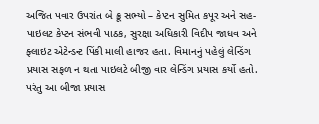અજિત પવાર ઉપરાંત બે ક્રૂ સભ્યો – કેપ્ટન સુમિત કપૂર અને સહ-પાઇલટ કેપ્ટન સંભવી પાઠક, સુરક્ષા અધિકારી વિદીપ જાધવ અને ફ્લાઇટ એટેન્ડન્ટ પિંકી માલી હાજર હતા. વિમાનનું પહેલું લેન્ડિંગ પ્રયાસ સફળ ન થતા પાઇલટે બીજી વાર લેન્ડિંગ પ્રયાસ કર્યો હતો. પરંતુ આ બીજા પ્રયાસ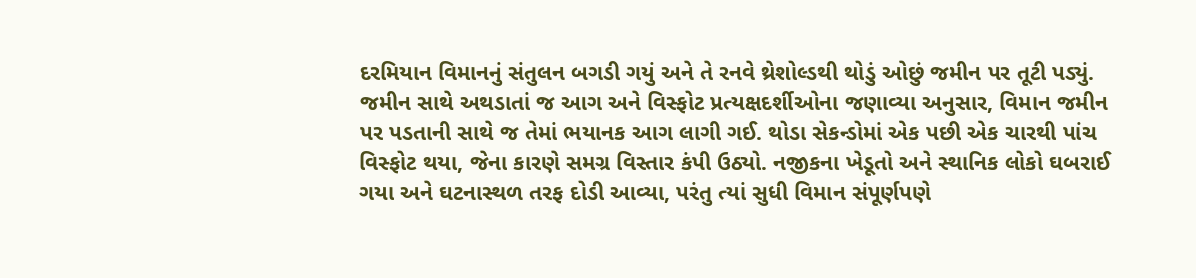દરમિયાન વિમાનનું સંતુલન બગડી ગયું અને તે રનવે થ્રેશોલ્ડથી થોડું ઓછું જમીન પર તૂટી પડ્યું. જમીન સાથે અથડાતાં જ આગ અને વિસ્ફોટ પ્રત્યક્ષદર્શીઓના જણાવ્યા અનુસાર, વિમાન જમીન પર પડતાની સાથે જ તેમાં ભયાનક આગ લાગી ગઈ. થોડા સેકન્ડોમાં એક પછી એક ચારથી પાંચ વિસ્ફોટ થયા, જેના કારણે સમગ્ર વિસ્તાર કંપી ઉઠ્યો. નજીકના ખેડૂતો અને સ્થાનિક લોકો ઘબરાઈ ગયા અને ઘટનાસ્થળ તરફ દોડી આવ્યા, પરંતુ ત્યાં સુધી વિમાન સંપૂર્ણપણે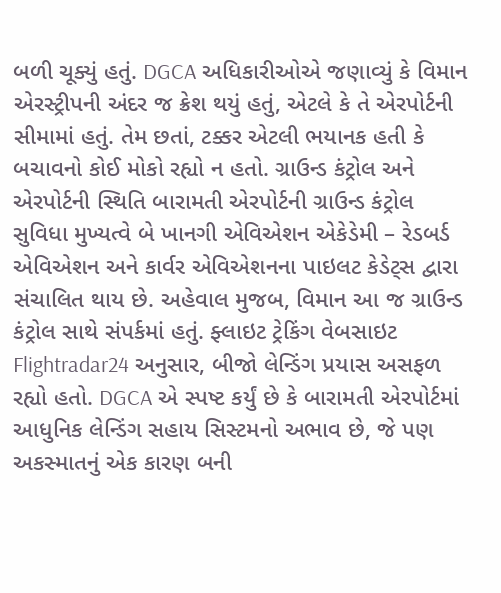બળી ચૂક્યું હતું. DGCA અધિકારીઓએ જણાવ્યું કે વિમાન એરસ્ટ્રીપની અંદર જ ક્રેશ થયું હતું, એટલે કે તે એરપોર્ટની સીમામાં હતું. તેમ છતાં, ટક્કર એટલી ભયાનક હતી કે બચાવનો કોઈ મોકો રહ્યો ન હતો. ગ્રાઉન્ડ કંટ્રોલ અને એરપોર્ટની સ્થિતિ બારામતી એરપોર્ટની ગ્રાઉન્ડ કંટ્રોલ સુવિધા મુખ્યત્વે બે ખાનગી એવિએશન એકેડેમી – રેડબર્ડ એવિએશન અને કાર્વર એવિએશનના પાઇલટ કેડેટ્સ દ્વારા સંચાલિત થાય છે. અહેવાલ મુજબ, વિમાન આ જ ગ્રાઉન્ડ કંટ્રોલ સાથે સંપર્કમાં હતું. ફ્લાઇટ ટ્રેકિંગ વેબસાઇટ Flightradar24 અનુસાર, બીજો લેન્ડિંગ પ્રયાસ અસફળ રહ્યો હતો. DGCA એ સ્પષ્ટ કર્યું છે કે બારામતી એરપોર્ટમાં આધુનિક લેન્ડિંગ સહાય સિસ્ટમનો અભાવ છે, જે પણ અકસ્માતનું એક કારણ બની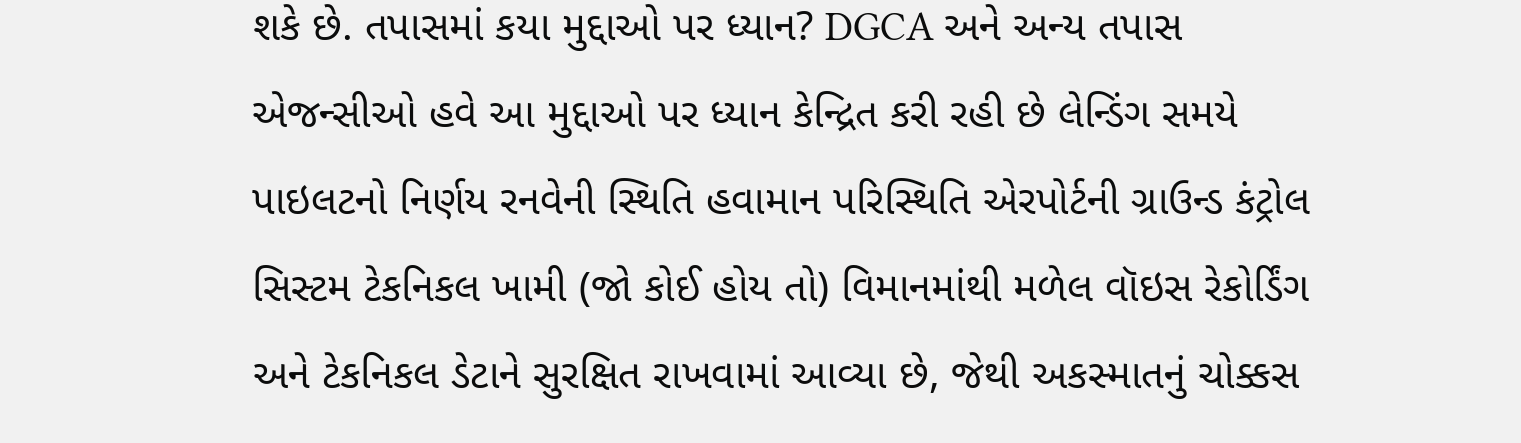શકે છે. તપાસમાં કયા મુદ્દાઓ પર ધ્યાન? DGCA અને અન્ય તપાસ એજન્સીઓ હવે આ મુદ્દાઓ પર ધ્યાન કેન્દ્રિત કરી રહી છે લેન્ડિંગ સમયે પાઇલટનો નિર્ણય રનવેની સ્થિતિ હવામાન પરિસ્થિતિ એરપોર્ટની ગ્રાઉન્ડ કંટ્રોલ સિસ્ટમ ટેકનિકલ ખામી (જો કોઈ હોય તો) વિમાનમાંથી મળેલ વૉઇસ રેકોર્ડિંગ અને ટેકનિકલ ડેટાને સુરક્ષિત રાખવામાં આવ્યા છે, જેથી અકસ્માતનું ચોક્કસ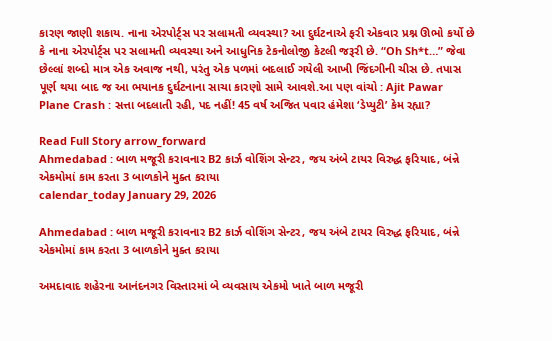કારણ જાણી શકાય. નાના એરપોર્ટ્સ પર સલામતી વ્યવસ્થા? આ દુર્ઘટનાએ ફરી એકવાર પ્રશ્ન ઊભો કર્યો છે કે નાના એરપોર્ટ્સ પર સલામતી વ્યવસ્થા અને આધુનિક ટેકનોલોજી કેટલી જરૂરી છે. “Oh Sh*t…” જેવા છેલ્લાં શબ્દો માત્ર એક અવાજ નથી, પરંતુ એક પળમાં બદલાઈ ગયેલી આખી જિંદગીની ચીસ છે. તપાસ પૂર્ણ થયા બાદ જ આ ભયાનક દુર્ઘટનાના સાચા કારણો સામે આવશે.આ પણ વાંચો : Ajit Pawar Plane Crash : સત્તા બદલાતી રહી, પદ નહીં! 45 વર્ષ અજિત પવાર હંમેશા ‘ડેપ્યુટી’ કેમ રહ્યા?

Read Full Story arrow_forward
Ahmedabad : બાળ મજૂરી કરાવનાર B2 કાર્ઝ વોશિંગ સેન્ટર, જય અંબે ટાયર વિરુદ્ધ ફરિયાદ, બંન્ને એકમોમાં કામ કરતા 3 બાળકોને મુક્ત કરાયા
calendar_today January 29, 2026

Ahmedabad : બાળ મજૂરી કરાવનાર B2 કાર્ઝ વોશિંગ સેન્ટર, જય અંબે ટાયર વિરુદ્ધ ફરિયાદ, બંન્ને એકમોમાં કામ કરતા 3 બાળકોને મુક્ત કરાયા

અમદાવાદ શહેરના આનંદનગર વિસ્તારમાં બે વ્યવસાય એકમો ખાતે બાળ મજૂરી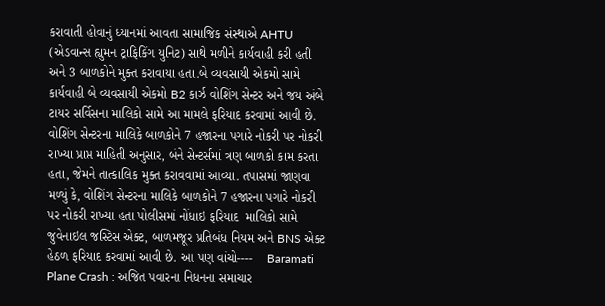કરાવાતી હોવાનું ધ્યાનમાં આવતા સામાજિક સંસ્થાએ AHTU (એડવાન્સ હ્યુમન ટ્રાફિકિંગ યુનિટ) સાથે મળીને કાર્યવાહી કરી હતી અને 3 બાળકોને મુક્ત કરાવાયા હતા.બે વ્યવસાયી એકમો સામે કાર્યવાહી બે વ્યવસાયી એકમો B2 કાર્ઝ વોશિંગ સેન્ટર અને જય અંબે ટાયર સર્વિસના માલિકો સામે આ મામલે ફરિયાદ કરવામાં આવી છે. વોશિંગ સેન્ટરના માલિકે બાળકોને 7 હજારના પગારે નોકરી પર નોકરી રાખ્યા પ્રાપ્ત માહિતી અનુસાર, બંને સેન્ટર્સમાં ત્રણ બાળકો કામ કરતા હતા, જેમને તાત્કાલિક મુક્ત કરાવવામાં આવ્યા. તપાસમાં જાણવા મળ્યું કે, વોશિંગ સેન્ટરના માલિકે બાળકોને 7 હજારના પગારે નોકરી પર નોકરી રાખ્યા હતા પોલીસમાં નોંધાઇ ફરિયાદ  માલિકો સામે જુવેનાઇલ જસ્ટિસ એક્ટ, બાળમજૂર પ્રતિબંધ નિયમ અને BNS એક્ટ હેઠળ ફરિયાદ કરવામાં આવી છે. આ પણ વાંચો----    Baramati Plane Crash : અજિત પવારના નિધનના સમાચાર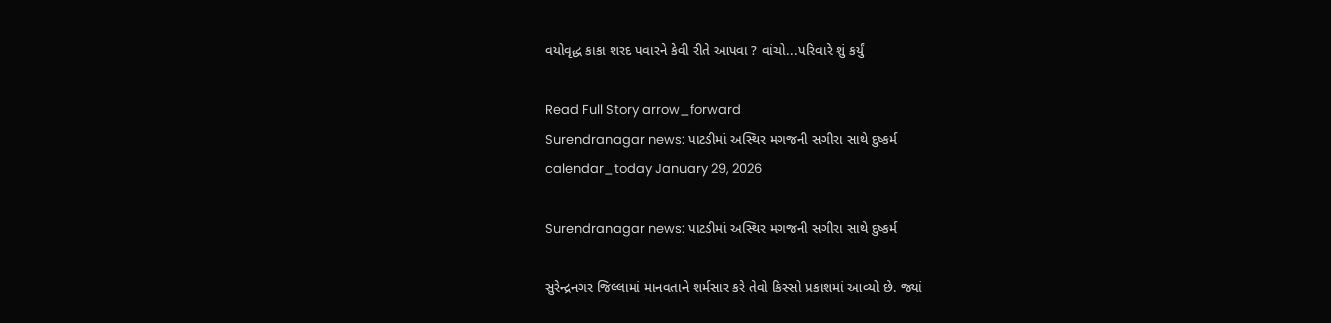વયોવૃદ્ધ કાકા શરદ પવારને કેવી રીતે આપવા ? વાંચો...પરિવારે શું કર્યું

Read Full Story arrow_forward
Surendranagar news: પાટડીમાં અસ્થિર મગજની સગીરા સાથે દુષ્કર્મ
calendar_today January 29, 2026

Surendranagar news: પાટડીમાં અસ્થિર મગજની સગીરા સાથે દુષ્કર્મ

સુરેન્દ્રનગર જિલ્લામાં માનવતાને શર્મસાર કરે તેવો કિસ્સો પ્રકાશમાં આવ્યો છે. જ્યાં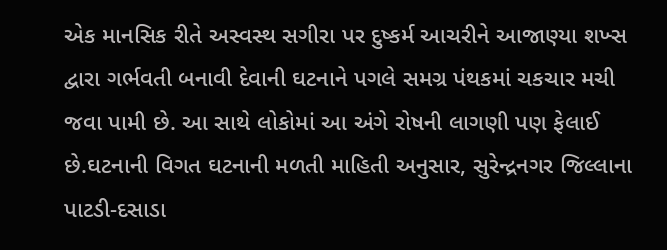એક માનસિક રીતે અસ્વસ્થ સગીરા પર દુષ્કર્મ આચરીને આજાણ્યા શખ્સ દ્વારા ગર્ભવતી બનાવી દેવાની ઘટનાને પગલે સમગ્ર પંથકમાં ચકચાર મચી જવા પામી છે. આ સાથે લોકોમાં આ અંગે રોષની લાગણી પણ ફેલાઈ છે.ઘટનાની વિગત ઘટનાની મળતી માહિતી અનુસાર, સુરેન્દ્રનગર જિલ્લાના પાટડી-દસાડા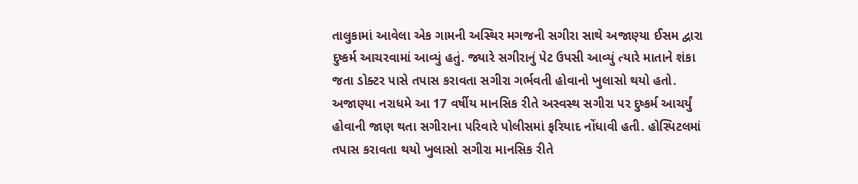તાલુકામાં આવેલા એક ગામની અસ્થિર મગજની સગીરા સાથે અજાણ્યા ઈસમ દ્વારા દુષ્કર્મ આચરવામાં આવ્યું હતું. જ્યારે સગીરાનું પેટ ઉપસી આવ્યું ત્યારે માતાને શંકા જતા ડોક્ટર પાસે તપાસ કરાવતા સગીરા ગર્ભવતી હોવાનો ખુલાસો થયો હતો. અજાણ્યા નરાધમે આ 17 વર્ષીય માનસિક રીતે અસ્વસ્થ સગીરા પર દુષ્કર્મ આચર્યું હોવાની જાણ થતા સગીરાના પરિવારે પોલીસમાં ફરિયાદ નોંધાવી હતી. હોસ્પિટલમાં તપાસ કરાવતા થયો ખુલાસો સગીરા માનસિક રીતે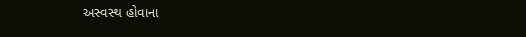અસ્વસ્થ હોવાના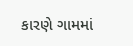કારણે ગામમાં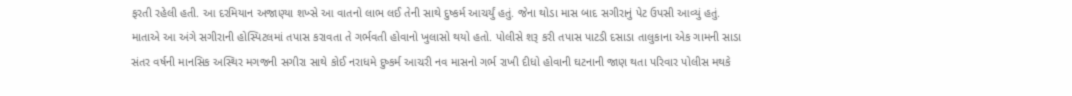ફરતી રહેલી હતી. આ દરમિયાન અજાણ્યા શખ્સે આ વાતનો લાભ લઈ તેની સાથે દુષ્કર્મ આચર્યું હતું. જેના થોડા માસ બાદ સગીરાનું પેટ ઉપસી આવ્યું હતું. માતાએ આ અંગે સગીરાની હોસ્પિટલમાં તપાસ કરાવતા તે ગર્ભવતી હોવાનો ખુલાસો થયો હતો. પોલીસે શરૂ કરી તપાસ પાટડી દસાડા તાલુકાના એક ગામની સાડા સંતર વર્ષની માનસિક અસ્થિર મગજની સગીરા સાથે કોઈ નરાધમે દુષ્કર્મ આચરી નવ માસનો ગર્ભ રાખી દીધો હોવાની ઘટનાની જાણ થતા પરિવાર પોલીસ મથકે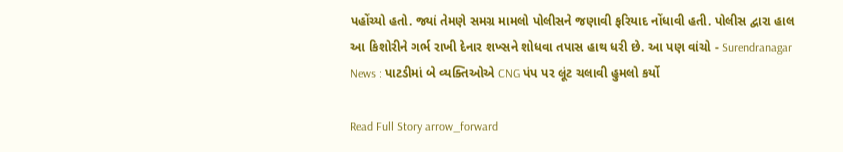પહોંચ્યો હતો. જ્યાં તેમણે સમગ્ર મામલો પોલીસને જણાવી ફરિયાદ નોંધાવી હતી. પોલીસ દ્વારા હાલ આ કિશોરીને ગર્ભ રાખી દેનાર શખ્સને શોધવા તપાસ હાથ ધરી છે. આ પણ વાંચો - Surendranagar News : પાટડીમાં બે વ્યક્તિઓએ CNG પંપ પર લૂંટ ચલાવી હુમલો કર્યો

Read Full Story arrow_forward